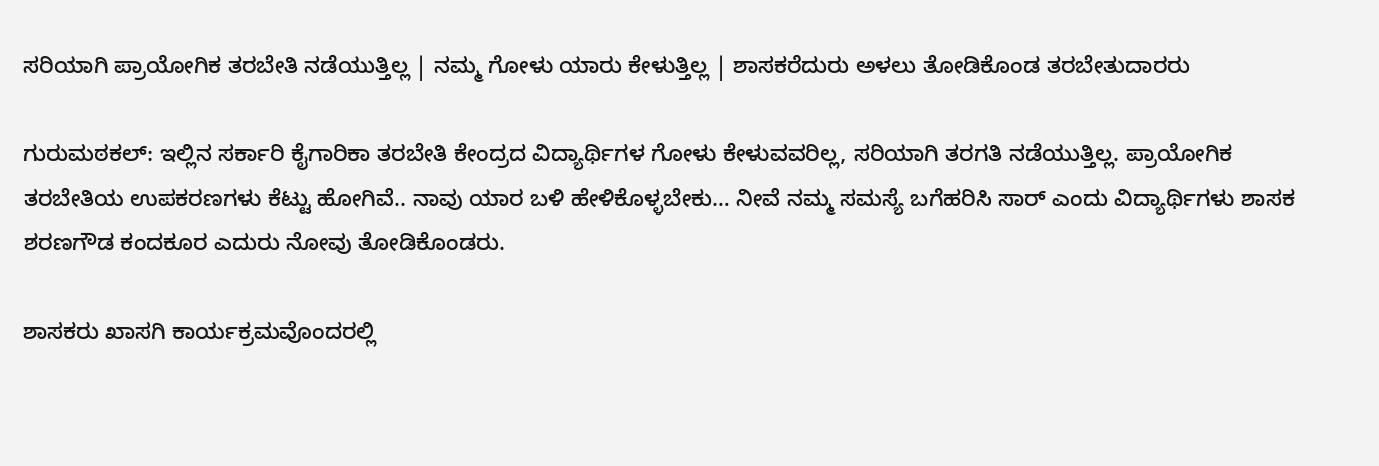ಸರಿಯಾಗಿ ಪ್ರಾಯೋಗಿಕ ತರಬೇತಿ ನಡೆಯುತ್ತಿಲ್ಲ | ನಮ್ಮ ಗೋಳು ಯಾರು ಕೇಳುತ್ತಿಲ್ಲ | ಶಾಸಕರೆದುರು ಅಳಲು ತೋಡಿಕೊಂಡ ತರಬೇತುದಾರರು

ಗುರುಮಠಕಲ್: ಇಲ್ಲಿನ ಸರ್ಕಾರಿ ಕೈಗಾರಿಕಾ ತರಬೇತಿ ಕೇಂದ್ರದ ವಿದ್ಯಾರ್ಥಿಗಳ ಗೋಳು ಕೇಳುವವರಿಲ್ಲ, ಸರಿಯಾಗಿ ತರಗತಿ ನಡೆಯುತ್ತಿಲ್ಲ. ಪ್ರಾಯೋಗಿಕ ತರಬೇತಿಯ ಉಪಕರಣಗಳು ಕೆಟ್ಟು ಹೋಗಿವೆ.. ನಾವು ಯಾರ ಬಳಿ ಹೇಳಿಕೊಳ್ಳಬೇಕು… ನೀವೆ ನಮ್ಮ ಸಮಸ್ಯೆ ಬಗೆಹರಿಸಿ ಸಾರ್ ಎಂದು ವಿದ್ಯಾರ್ಥಿಗಳು ಶಾಸಕ ಶರಣಗೌಡ ಕಂದಕೂರ ಎದುರು ನೋವು ತೋಡಿಕೊಂಡರು.

ಶಾಸಕರು ಖಾಸಗಿ ಕಾರ್ಯಕ್ರಮವೊಂದರಲ್ಲಿ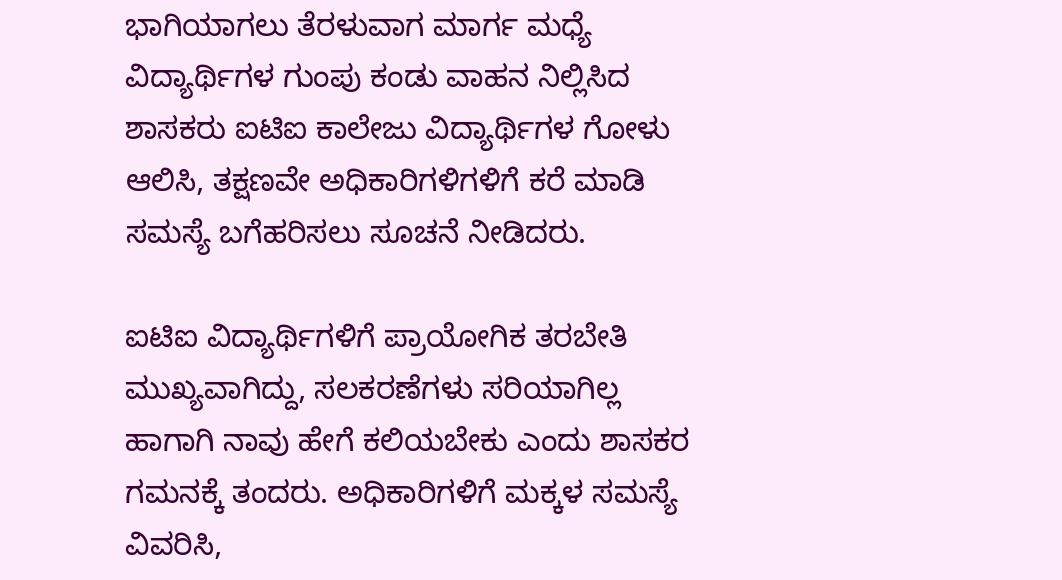ಭಾಗಿಯಾಗಲು ತೆರಳುವಾಗ ಮಾರ್ಗ ಮಧ್ಯೆ ವಿದ್ಯಾರ್ಥಿಗಳ ಗುಂಪು ಕಂಡು ವಾಹನ ನಿಲ್ಲಿಸಿದ ಶಾಸಕರು ಐಟಿಐ ಕಾಲೇಜು ವಿದ್ಯಾರ್ಥಿಗಳ ಗೋಳು ಆಲಿಸಿ, ತಕ್ಷಣವೇ ಅಧಿಕಾರಿಗಳಿಗಳಿಗೆ ಕರೆ ಮಾಡಿ ಸಮಸ್ಯೆ ಬಗೆಹರಿಸಲು ಸೂಚನೆ ನೀಡಿದರು.

ಐಟಿಐ ವಿದ್ಯಾರ್ಥಿಗಳಿಗೆ ಪ್ರಾಯೋಗಿಕ ತರಬೇತಿ ಮುಖ್ಯವಾಗಿದ್ದು, ಸಲಕರಣೆಗಳು ಸರಿಯಾಗಿಲ್ಲ ಹಾಗಾಗಿ ನಾವು ಹೇಗೆ ಕಲಿಯಬೇಕು ಎಂದು ಶಾಸಕರ ಗಮನಕ್ಕೆ ತಂದರು. ಅಧಿಕಾರಿಗಳಿಗೆ ಮಕ್ಕಳ ಸಮಸ್ಯೆ ವಿವರಿಸಿ,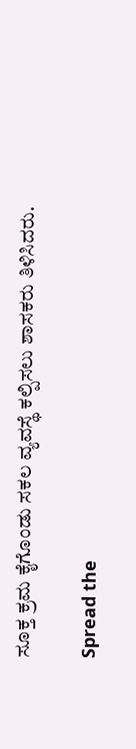ಸೂಕ್ತ ಕ್ರಮ ಕೈಗೊಂಡು ಸಕಲ ವ್ಯವಸ್ಥೆ ಕಲ್ಪಿಸಲು ಶಾಸಕರು ತಿಳಿಸಿದರು.

Spread the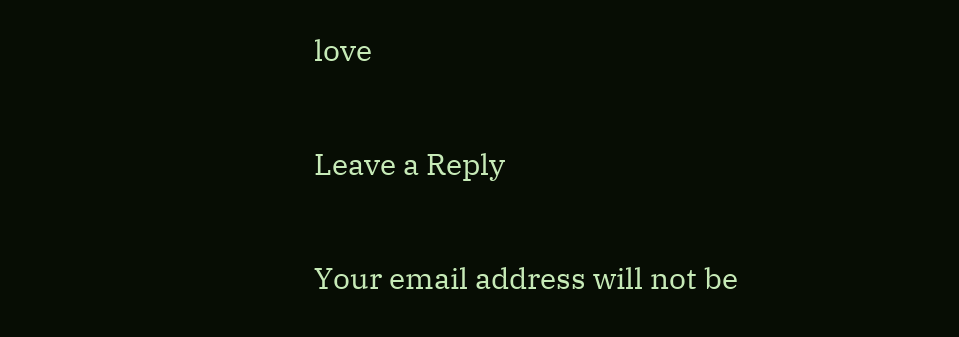love

Leave a Reply

Your email address will not be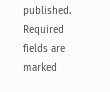published. Required fields are marked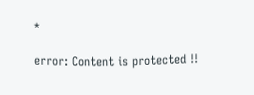*

error: Content is protected !!